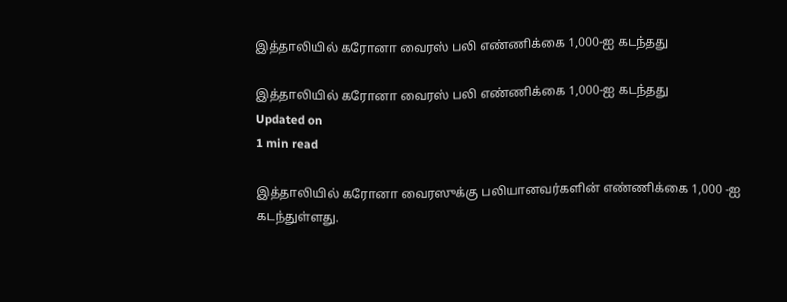இத்தாலியில் கரோனா வைரஸ் பலி எண்ணிக்கை 1,000-ஐ கடந்தது

இத்தாலியில் கரோனா வைரஸ் பலி எண்ணிக்கை 1,000-ஐ கடந்தது
Updated on
1 min read

இத்தாலியில் கரோனா வைரஸுக்கு பலியானவர்களின் எண்ணிக்கை 1,000 -ஐ கடந்துள்ளது.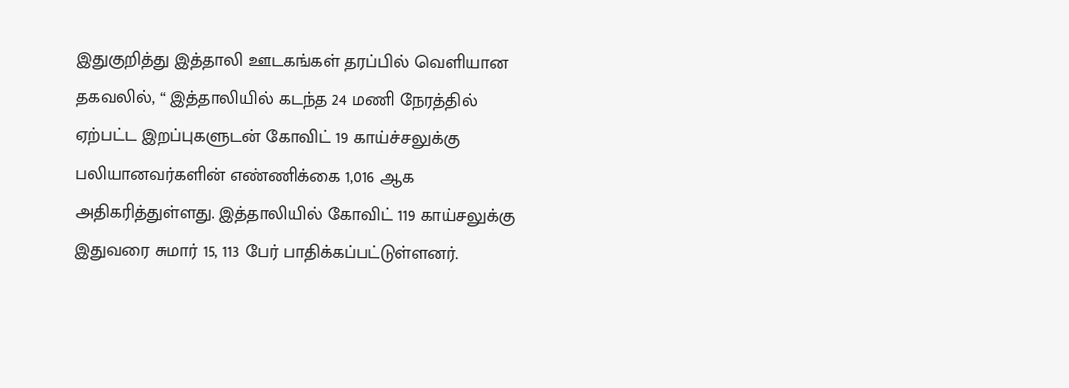இதுகுறித்து இத்தாலி ஊடகங்கள் தரப்பில் வெளியான தகவலில், “ இத்தாலியில் கடந்த 24 மணி நேரத்தில் ஏற்பட்ட இறப்புகளுடன் கோவிட் 19 காய்ச்சலுக்கு பலியானவர்களின் எண்ணிக்கை 1,016 ஆக அதிகரித்துள்ளது. இத்தாலியில் கோவிட் 119 காய்சலுக்கு இதுவரை சுமார் 15, 113 பேர் பாதிக்கப்பட்டுள்ளனர்.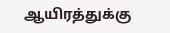ஆயிரத்துக்கு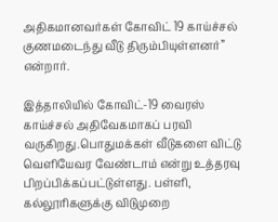அதிகமானவர்கள் கோவிட் 19 காய்ச்சல் குணமடைந்து வீடு திரும்பியுள்ளனர்” என்றார்.

இத்தாலியில் கோவிட்-19 வைரஸ் காய்ச்சல் அதிவேகமாகப் பரவி வருகிறது.பொதுமக்கள் வீடுகளை விட்டு வெளியேவர வேண்டாம் என்று உத்தரவு பிறப்பிக்கப்பட்டுள்ளது. பள்ளி, கல்லூரிகளுக்கு விடுமுறை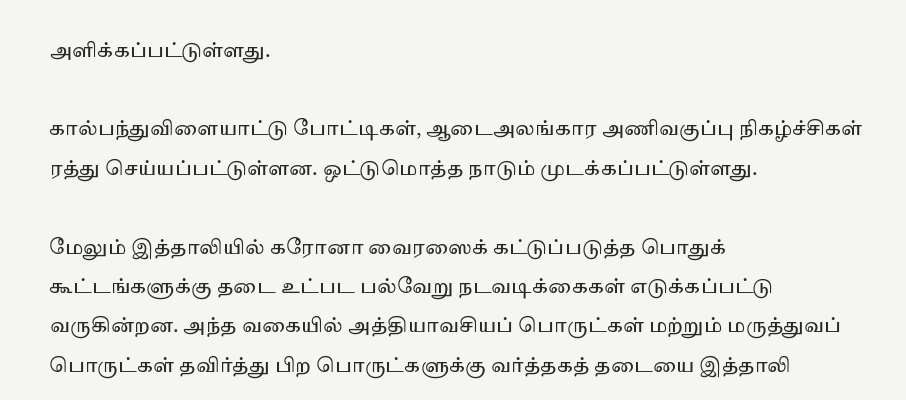அளிக்கப்பட்டுள்ளது.

கால்பந்துவிளையாட்டு போட்டிகள், ஆடைஅலங்கார அணிவகுப்பு நிகழ்ச்சிகள் ரத்து செய்யப்பட்டுள்ளன. ஒட்டுமொத்த நாடும் முடக்கப்பட்டுள்ளது.

மேலும் இத்தாலியில் கரோனா வைரஸைக் கட்டுப்படுத்த பொதுக் கூட்டங்களுக்கு தடை உட்பட பல்வேறு நடவடிக்கைகள் எடுக்கப்பட்டு வருகின்றன. அந்த வகையில் அத்தியாவசியப் பொருட்கள் மற்றும் மருத்துவப் பொருட்கள் தவிர்த்து பிற பொருட்களுக்கு வர்த்தகத் தடையை இத்தாலி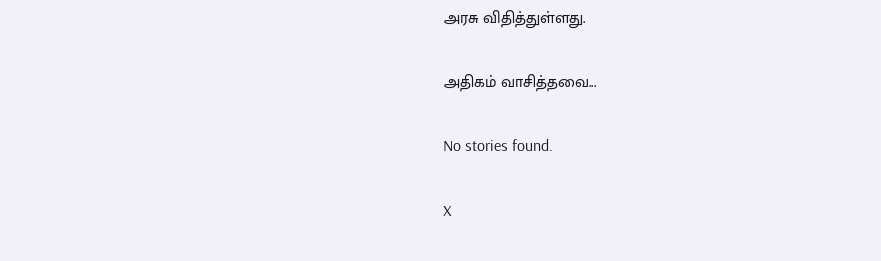அரசு விதித்துள்ளது.

அதிகம் வாசித்தவை...

No stories found.

X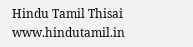Hindu Tamil Thisai
www.hindutamil.in